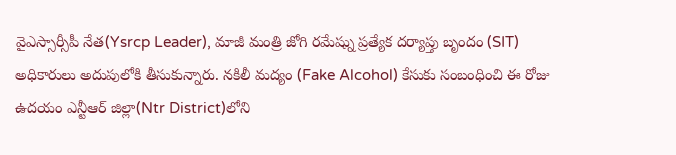వైఎస్సార్సీపీ నేత(Ysrcp Leader), మాజీ మంత్రి జోగి రమేష్ను ప్రత్యేక దర్యాప్తు బృందం (SIT) అధికారులు అదుపులోకి తీసుకున్నారు. నకిలీ మద్యం (Fake Alcohol) కేసుకు సంబంధించి ఈ రోజు ఉదయం ఎన్టీఆర్ జిల్లా(Ntr District)లోని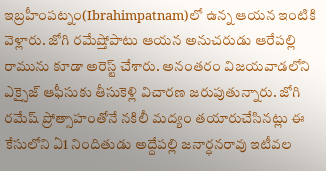ఇబ్రహీంపట్నం(Ibrahimpatnam)లో ఉన్న ఆయన ఇంటికి వెళ్లారు. జోగి రమేష్తోపాటు ఆయన అనుచరుడు ఆరేపల్లి రామును కూడా అరెస్ట్ చేశారు. అనంతరం విజయవాడలోని ఎక్సైజ్ ఆఫీసుకు తీసుకెళ్లి విచారణ జరుపుతున్నారు. జోగి రమేష్ ప్రోత్సాహంతోనే నకిలీ మద్యం తయారుచేసినట్లు ఈ కేసులోని ఏ1 నిందితుడు అద్దేపల్లి జనార్ధనరావు ఇటీవల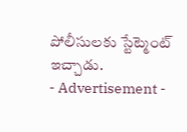పోలీసులకు స్టేట్మెంట్ ఇచ్చాడు.
- Advertisement -